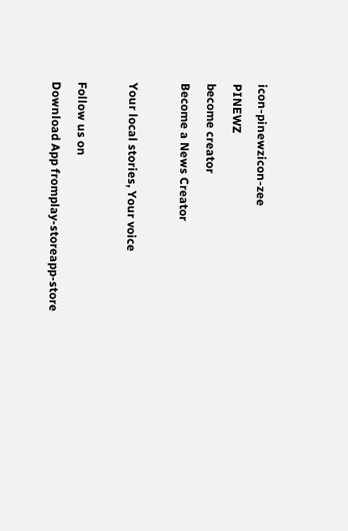icon-pinewzicon-zee
PINEWZ
become creator
Become a News Creator

Your local stories, Your voice

Follow us on
Download App fromplay-storeapp-store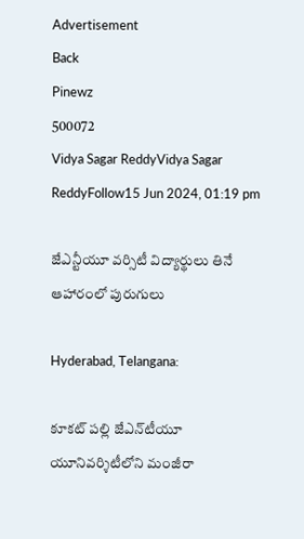Advertisement
Back
Pinewz
500072
Vidya Sagar ReddyVidya Sagar ReddyFollow15 Jun 2024, 01:19 pm

జేఎన్టీయూ వర్సిటీ విద్యార్థులు తినే ఆహారంలో పురుగులు

Hyderabad, Telangana:

కూకట్ పల్లి జేఎన్‌టీయూ యూనివర్శిటీలోని మంజీరా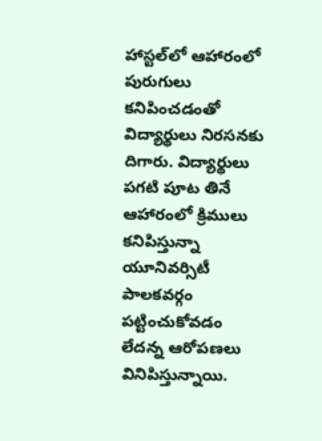హాస్టల్‌లో ఆహారంలో పురుగులు కనిపించడంతో విద్యార్థులు నిరసనకు దిగారు. విద్యార్థులు పగటి పూట తినే ఆహారంలో క్రిములు కనిపిస్తున్నా యూనివర్సిటీ పాలకవర్గం పట్టించుకోవడం లేదన్న ఆరోపణలు వినిపిస్తున్నాయి.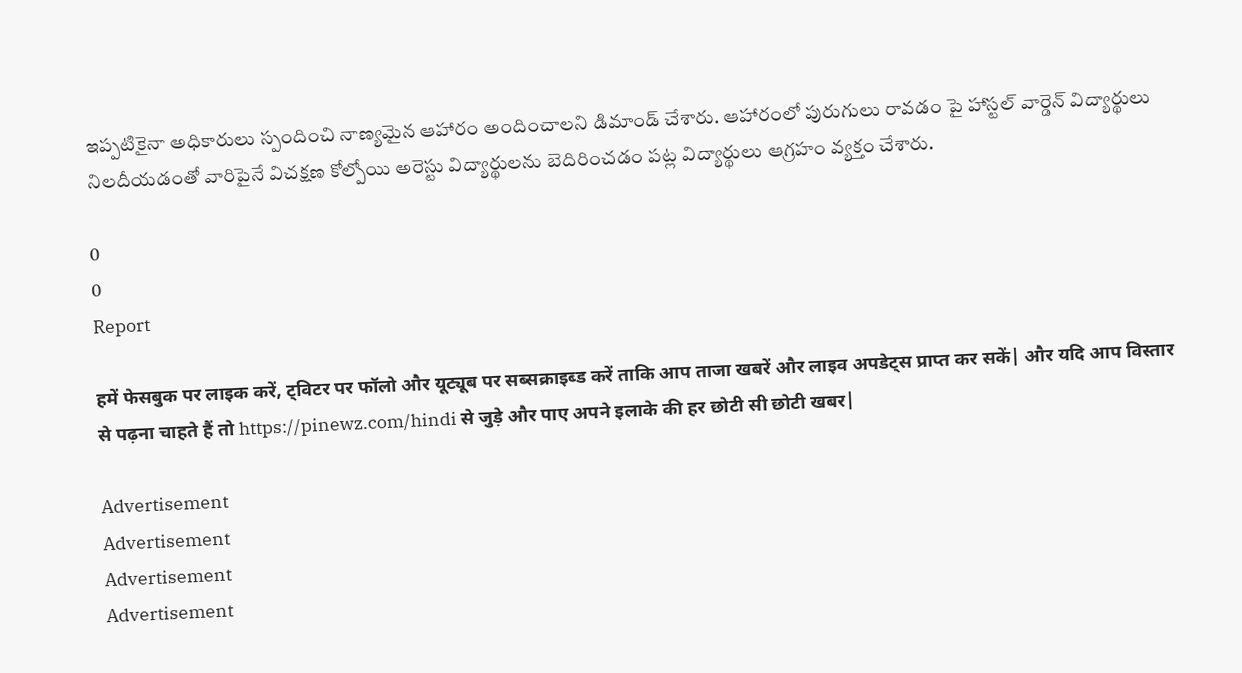ఇప్పటికైనా అధికారులు స్పందించి నాణ్యమైన ఆహారం అందించాలని డిమాండ్‌ చేశారు. ఆహారంలో పురుగులు రావడం పై హాస్టల్ వార్డెన్ విద్యార్థులు నిలదీయడంతో వారిపైనే విచక్షణ కోల్పోయి అరెస్టు విద్యార్థులను బెదిరించడం పట్ల విద్యార్థులు ఆగ్రహం వ్యక్తం చేశారు.

0
0
Report

हमें फेसबुक पर लाइक करें, ट्विटर पर फॉलो और यूट्यूब पर सब्सक्राइब्ड करें ताकि आप ताजा खबरें और लाइव अपडेट्स प्राप्त कर सकें| और यदि आप विस्तार से पढ़ना चाहते हैं तो https://pinewz.com/hindi से जुड़े और पाए अपने इलाके की हर छोटी सी छोटी खबर|

Advertisement
Advertisement
Advertisement
Advertisement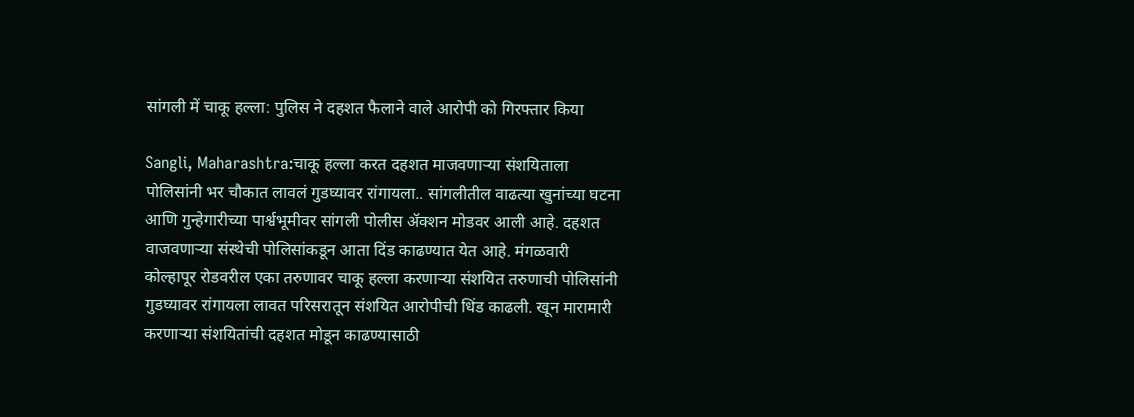सांगली में चाकू हल्ला: पुलिस ने दहशत फैलाने वाले आरोपी को गिरफ्तार किया

Sangli, Maharashtra:चाकू हल्ला करत दहशत माजवणाऱ्या संशयिताला पोलिसांनी भर चौकात लावलं गुडघ्यावर रांगायला.. सांगलीतील वाढत्या खुनांच्या घटना आणि गुन्हेगारीच्या पार्श्वभूमीवर सांगली पोलीस ॲक्शन मोडवर आली आहे. दहशत वाजवणाऱ्या संस्थेची पोलिसांकडून आता दिंड काढण्यात येत आहे. मंगळवारी कोल्हापूर रोडवरील एका तरुणावर चाकू हल्ला करणाऱ्या संशयित तरुणाची पोलिसांनी गुडघ्यावर रांगायला लावत परिसरातून संशयित आरोपीची धिंड काढली. खून मारामारी करणाऱ्या संशयितांची दहशत मोडून काढण्यासाठी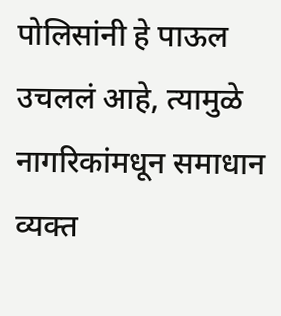पोलिसांनी हे पाऊल उचललं आहे, त्यामुळे नागरिकांमधून समाधान व्यक्त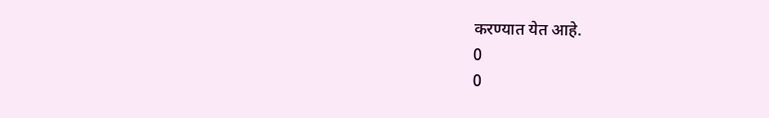करण्यात येत आहे.
0
0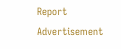Report
Advertisement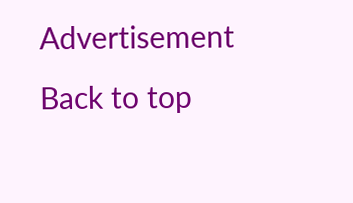Advertisement
Back to top